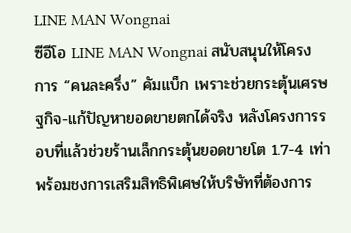LINE MAN Wongnai
ซีอีโอ LINE MAN Wongnai สนับสนุนให้โครงการ “คนละครึ่ง” คัมแบ็ก เพราะช่วยกระตุ้นเศรษฐกิจ-แก้ปัญหายอดขายตกได้จริง หลังโครงการรอบที่แล้วช่วยร้านเล็กกระตุ้นยอดขายโต 1.7-4 เท่า พร้อมชงการเสริมสิทธิพิเศษให้บริษัทที่ต้องการ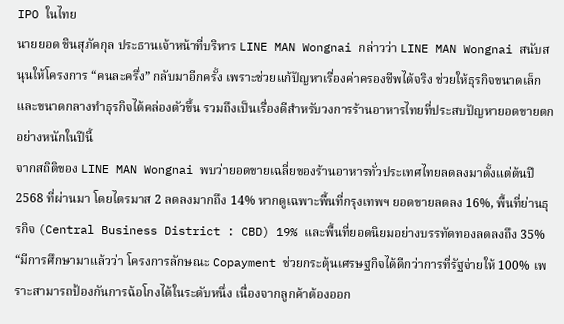IPO ในไทย
นายยอด ชินสุภัคกุล ประธานเจ้าหน้าที่บริหาร LINE MAN Wongnai กล่าวว่า LINE MAN Wongnai สนับสนุนให้โครงการ “คนละครึ่ง” กลับมาอีกครั้ง เพราะช่วยแก้ปัญหาเรื่องค่าครองชีพได้จริง ช่วยให้ธุรกิจขนาดเล็กและขนาดกลางทำธุรกิจได้คล่องตัวขึ้น รวมถึงเป็นเรื่องดีสำหรับวงการร้านอาหารไทยที่ประสบปัญหายอดขายตกอย่างหนักในปีนี้
จากสถิติของ LINE MAN Wongnai พบว่ายอดขายเฉลี่ยของร้านอาหารทั่วประเทศไทยลดลงมาตั้งแต่ต้นปี 2568 ที่ผ่านมา โดยไตรมาส 2 ลดลงมากถึง 14% หากดูเฉพาะพื้นที่กรุงเทพฯ ยอดขายลดลง 16%, พื้นที่ย่านธุรกิจ (Central Business District : CBD) 19% และพื้นที่ยอดนิยมอย่างบรรทัดทองลดลงถึง 35%
“มีการศึกษามาแล้วว่า โครงการลักษณะ Copayment ช่วยกระตุ้นเศรษฐกิจได้ดีกว่าการที่รัฐจ่ายให้ 100% เพราะสามารถป้องกันการฉ้อโกงได้ในระดับหนึ่ง เนื่องจากลูกค้าต้องออก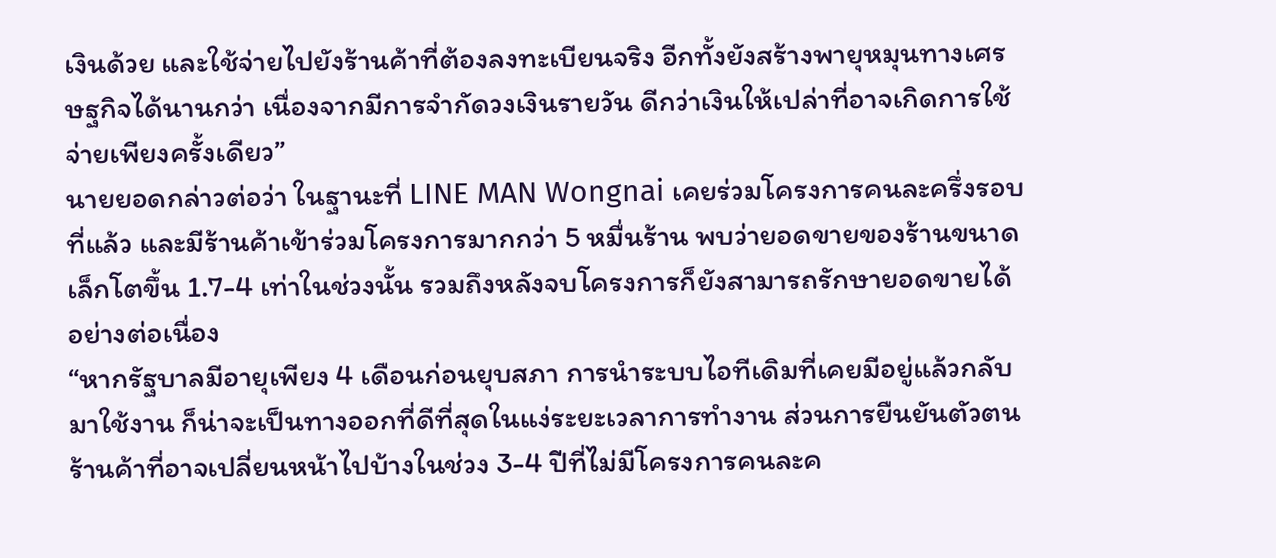เงินด้วย และใช้จ่ายไปยังร้านค้าที่ต้องลงทะเบียนจริง อีกทั้งยังสร้างพายุหมุนทางเศรษฐกิจได้นานกว่า เนื่องจากมีการจำกัดวงเงินรายวัน ดีกว่าเงินให้เปล่าที่อาจเกิดการใช้จ่ายเพียงครั้งเดียว”
นายยอดกล่าวต่อว่า ในฐานะที่ LINE MAN Wongnai เคยร่วมโครงการคนละครึ่งรอบที่แล้ว และมีร้านค้าเข้าร่วมโครงการมากกว่า 5 หมื่นร้าน พบว่ายอดขายของร้านขนาดเล็กโตขึ้น 1.7-4 เท่าในช่วงนั้น รวมถึงหลังจบโครงการก็ยังสามารถรักษายอดขายได้อย่างต่อเนื่อง
“หากรัฐบาลมีอายุเพียง 4 เดือนก่อนยุบสภา การนำระบบไอทีเดิมที่เคยมีอยู่แล้วกลับมาใช้งาน ก็น่าจะเป็นทางออกที่ดีที่สุดในแง่ระยะเวลาการทำงาน ส่วนการยืนยันตัวตนร้านค้าที่อาจเปลี่ยนหน้าไปบ้างในช่วง 3-4 ปีที่ไม่มีโครงการคนละค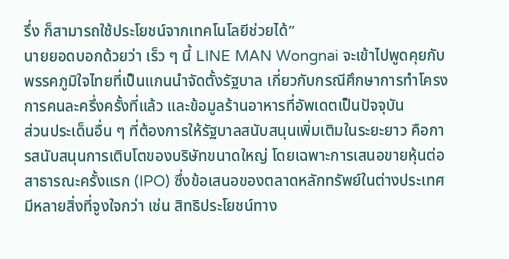รึ่ง ก็สามารถใช้ประโยชน์จากเทคโนโลยีช่วยได้”
นายยอดบอกด้วยว่า เร็ว ๆ นี้ LINE MAN Wongnai จะเข้าไปพูดคุยกับพรรคภูมิใจไทยที่เป็นแกนนำจัดตั้งรัฐบาล เกี่ยวกับกรณีศึกษาการทำโครงการคนละครึ่งครั้งที่แล้ว และข้อมูลร้านอาหารที่อัพเดตเป็นปัจจุบัน
ส่วนประเด็นอื่น ๆ ที่ต้องการให้รัฐบาลสนับสนุนเพิ่มเติมในระยะยาว คือการสนับสนุนการเติบโตของบริษัทขนาดใหญ่ โดยเฉพาะการเสนอขายหุ้นต่อสาธารณะครั้งแรก (IPO) ซึ่งข้อเสนอของตลาดหลักทรัพย์ในต่างประเทศมีหลายสิ่งที่จูงใจกว่า เช่น สิทธิประโยชน์ทาง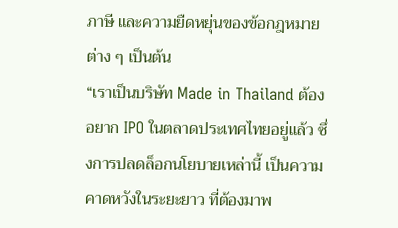ภาษี และความยืดหยุ่นของข้อกฎหมายต่าง ๆ เป็นต้น
“เราเป็นบริษัท Made in Thailand ต้องอยาก IPO ในตลาดประเทศไทยอยู่แล้ว ซึ่งการปลดล็อกนโยบายเหล่านี้ เป็นความคาดหวังในระยะยาว ที่ต้องมาพ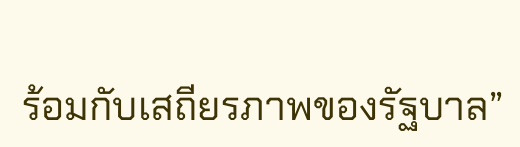ร้อมกับเสถียรภาพของรัฐบาล”